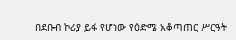በደቡብ ኮሪያ ይፋ የሆነው የዕድሜ አቆጣጠር ሥርዓት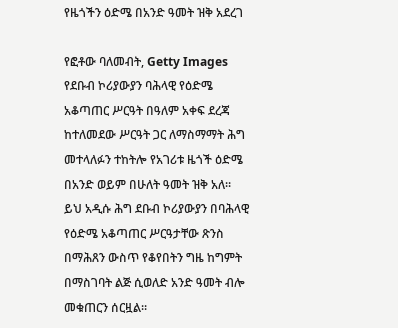የዜጎችን ዕድሜ በአንድ ዓመት ዝቅ አደረገ

የፎቶው ባለመብት, Getty Images
የደቡብ ኮሪያውያን ባሕላዊ የዕድሜ አቆጣጠር ሥርዓት በዓለም አቀፍ ደረጃ ከተለመደው ሥርዓት ጋር ለማስማማት ሕግ መተላለፉን ተከትሎ የአገሪቱ ዜጎች ዕድሜ በአንድ ወይም በሁለት ዓመት ዝቅ አለ።
ይህ አዲሱ ሕግ ደቡብ ኮሪያውያን በባሕላዊ የዕድሜ አቆጣጠር ሥርዓታቸው ጽንስ በማሕጸን ውስጥ የቆየበትን ግዜ ከግምት በማስገባት ልጅ ሲወለድ አንድ ዓመት ብሎ መቁጠርን ሰርዟል።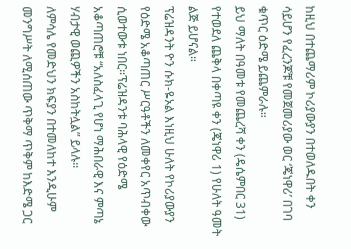ከዚህ በተጨማሪም ኮሪያውያን በተወለዱበት ቀን ሳይሆን የፈረንጆቹ የመጀመሪያው ወር ‘ጄነዋሪ’ በገባ ቁጥር ዕድሜ ይጨምራሉ።
ይህ ማለት በዓመቱ የመጨረሻ ቀን (ዴሴምበር 31) የተወደለ ጨቅላ በቀጣዩ ቀን (ጄነዋሪ 1) የሁለት ዓመት ልጅ ይሆናል።
ፕሬዝዳንት ዮን ሱክ-ዬኦል እነዚህ ሁለት የኮሪያውያን የዕድሜ አቆጣጠር ሥርዓቶችን ለመቀየር አጥብቀው ሲወተውቱ ነበር።ፕሬዝዳንቱ ባሕላዊ የዕድሜ አቆጣጠሮቹ “አለስፈላጊ የሆነ ማሕበራዊ እና ምጣኔ ሃብታዊ ወጪዎችን አስከትሏል” ይላሉ።
ለምሳሌ የመድህን ክፍያን በተመለከተ እንዲሁም መንግሥት ለሚሰጠው ጥቅማ ጥቅም ከእድሜ ጋር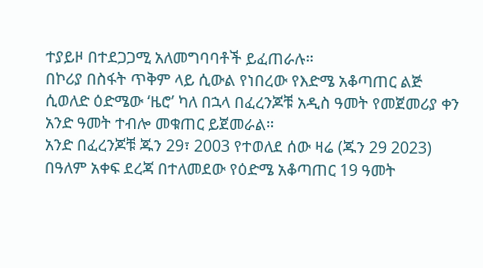ተያይዞ በተደጋጋሚ አለመግባባቶች ይፈጠራሉ።
በኮሪያ በስፋት ጥቅም ላይ ሲውል የነበረው የእድሜ አቆጣጠር ልጅ ሲወለድ ዕድሜው ‘ዜሮ’ ካለ በኋላ በፈረንጆቹ አዲስ ዓመት የመጀመሪያ ቀን አንድ ዓመት ተብሎ መቁጠር ይጀመራል።
አንድ በፈረንጆቹ ጁን 29፣ 2003 የተወለደ ሰው ዛሬ (ጁን 29 2023) በዓለም አቀፍ ደረጃ በተለመደው የዕድሜ አቆጣጠር 19 ዓመት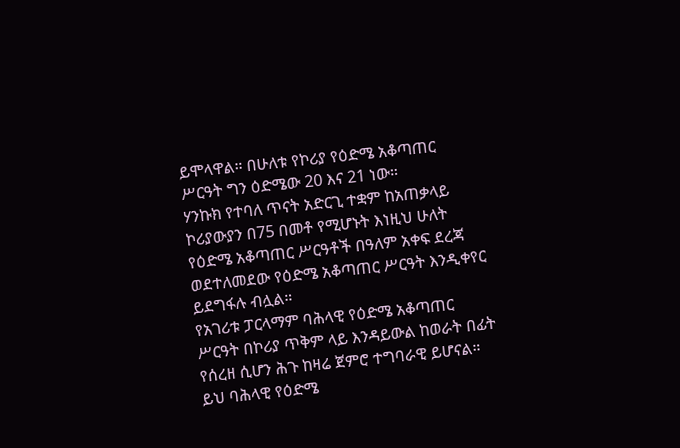ይሞላዋል። በሁለቱ የኮሪያ የዕድሜ አቆጣጠር ሥርዓት ግን ዕድሜው 20 እና 21 ነው።
ሃንኩክ የተባለ ጥናት አድርጊ ተቋም ከአጠቃላይ ኮሪያውያን በ75 በመቶ የሚሆኑት እነዚህ ሁለት የዕድሜ አቆጣጠር ሥርዓቶች በዓለም አቀፍ ደረጃ ወደተለመደው የዕድሜ አቆጣጠር ሥርዓት እንዲቀየር ይደግፋሉ ብሏል።
የአገሪቱ ፓርላማም ባሕላዊ የዕድሜ አቆጣጠር ሥርዓት በኮሪያ ጥቅም ላይ እንዳይውል ከወራት በፊት የሰረዘ ሲሆን ሕጉ ከዛሬ ጀምሮ ተግባራዊ ይሆናል።
ይህ ባሕላዊ የዕድሜ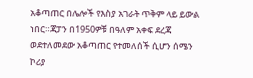አቆጣጠር በሌሎች የእስያ አገራት ጥቅም ላይ ይውል ነበር።ጃፓን በ1950ዎቹ በዓለም አቀፍ ደረጃ ወደተለመደው አቆጣጠር የተመለሰች ሲሆን ሰሜን ኮሪያ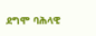ደግሞ ባሕላዊ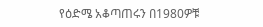የዕድሜ አቆጣጠሩን በ1980ዎቹ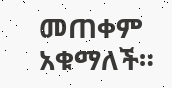መጠቀም አቁማለች።